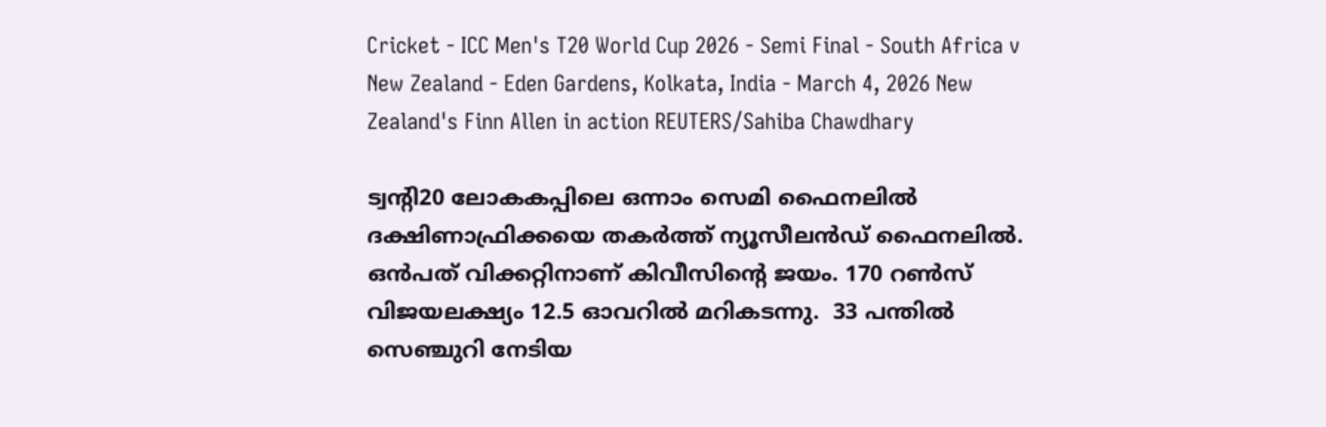Cricket - ICC Men's T20 World Cup 2026 - Semi Final - South Africa v New Zealand - Eden Gardens, Kolkata, India - March 4, 2026 New Zealand's Finn Allen in action REUTERS/Sahiba Chawdhary

ട്വന്റി20 ലോകകപ്പിലെ ഒന്നാം സെമി ഫൈനലിൽ ദക്ഷിണാഫ്രിക്കയെ തകര്‍ത്ത് ന്യൂസീലന്‍ഡ് ഫൈനലില്‍. ഒന്‍പത് വിക്കറ്റിനാണ് കിവീസിന്റെ ജയം. 170 റണ്‍സ് വിജയലക്ഷ്യം 12.5 ഓവറില്‍ മറികടന്നു.  33 പന്തില്‍ സെഞ്ചുറി നേടിയ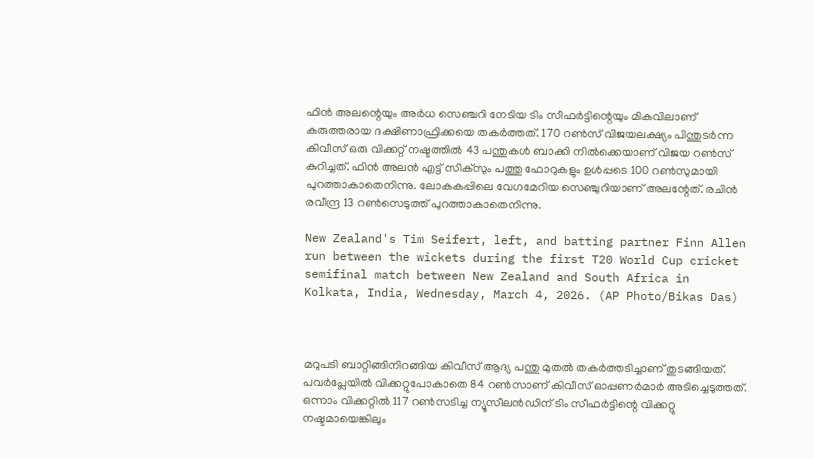ഫിന്‍ അലന്റെയും അര്‍ധ സെഞ്ചറി നേടിയ ടിം സീഫർട്ടിന്റെയും മികവിലാണ് കരുത്തരായ ദക്ഷിണാഫ്രിക്കയെ തകര്‍ത്തത്. 170 റൺസ് വിജയലക്ഷ്യം പിന്തുടർന്ന കിവീസ് ഒരു വിക്കറ്റ് നഷ്ടത്തിൽ 43 പന്തുകൾ ബാക്കി നിൽക്കെയാണ് വിജയ റൺസ് കുറിച്ചത്. ഫിൻ അലൻ എട്ട് സിക്സും പത്തു ഫോറുകളും ഉൾപ്പടെ 100 റൺസുമായി പുറത്താകാതെനിന്നു. ലോകകപ്പിലെ വേഗമേറിയ സെ‍ഞ്ചുറിയാണ് അലന്റേത്. രചിൻ രവീന്ദ്ര 13 റൺസെടുത്ത് പുറത്താകാതെനിന്നു.

New Zealand's Tim Seifert, left, and batting partner Finn Allen run between the wickets during the first T20 World Cup cricket semifinal match between New Zealand and South Africa in Kolkata, India, Wednesday, March 4, 2026. (AP Photo/Bikas Das)



മറുപടി ബാറ്റിങ്ങിനിറങ്ങിയ കിവീസ് ആദ്യ പന്തു മുതൽ തകര്‍ത്തടിച്ചാണ് തുടങ്ങിയത്. പവർപ്ലേയിൽ വിക്കറ്റുപോകാതെ 84 റൺസാണ് കിവീസ് ഓപ്പണര്‍മാര്‍ അടിച്ചെടുത്തത്. ഒന്നാം വിക്കറ്റിൽ 117 റൺസടിച്ച ന്യൂസീലൻഡിന് ടിം സീഫർട്ടിന്റെ വിക്കറ്റു നഷ്ടമായെങ്കിലും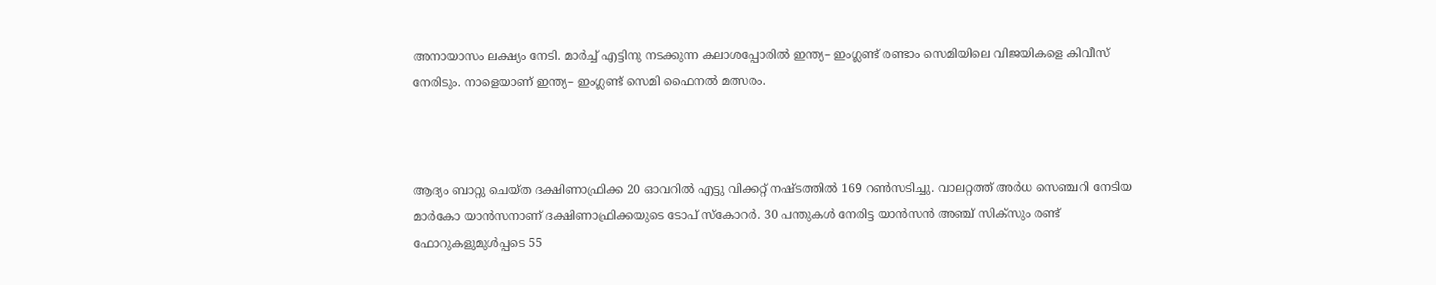അനായാസം ലക്ഷ്യം നേടി. മാർച്ച് എട്ടിനു നടക്കുന്ന കലാശപ്പോരിൽ ഇന്ത്യ– ഇംഗ്ലണ്ട് രണ്ടാം സെമിയിലെ വിജയികളെ കിവീസ് നേരിടും. നാളെയാണ് ഇന്ത്യ– ഇംഗ്ലണ്ട് സെമി ഫൈനൽ‌ മത്സരം.



ആദ്യം ബാറ്റു ചെയ്ത ദക്ഷിണാഫ്രിക്ക 20 ഓവറില്‍ എട്ടു വിക്കറ്റ് നഷ്ടത്തിൽ 169 റൺസടിച്ചു. വാലറ്റത്ത് അർധ സെഞ്ചറി നേടിയ മാർകോ യാൻസനാണ് ദക്ഷിണാഫ്രിക്കയുടെ ടോപ് സ്കോറർ. 30 പന്തുകൾ നേരിട്ട യാൻസൻ അഞ്ച് സിക്സും രണ്ട് ഫോറുകളുമുൾപ്പടെ 55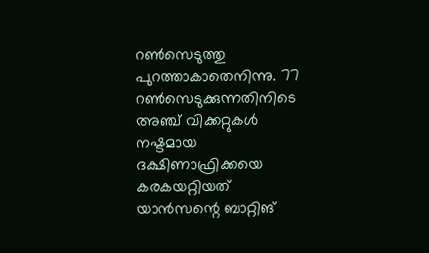റൺസെടുത്തു പുറത്താകാതെനിന്നു. 77 റൺസെടുക്കുന്നതിനിടെ അഞ്ച് വിക്കറ്റുകൾ നഷ്ടമായ ദക്ഷിണാഫ്രിക്കയെ കരകയറ്റിയത് യാൻസന്റെ ബാറ്റിങ്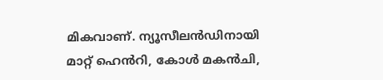മികവാണ്. ന്യൂസീലൻഡിനായി മാറ്റ് ഹെൻറി, കോൾ മകൻചി,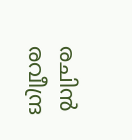രചിൻ രവീന്ദ്ര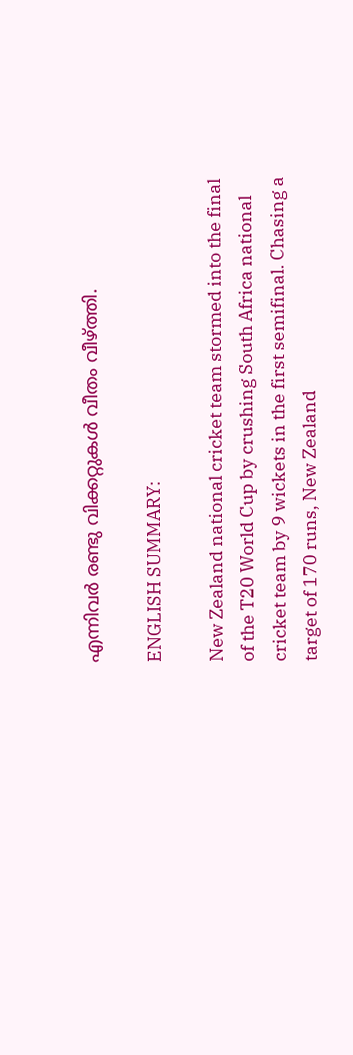എന്നിവർ രണ്ടു വിക്കറ്റുകൾ വീതം വീഴ്ത്തി.

ENGLISH SUMMARY:

New Zealand national cricket team stormed into the final of the T20 World Cup by crushing South Africa national cricket team by 9 wickets in the first semifinal. Chasing a target of 170 runs, New Zealand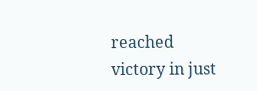reached victory in just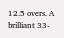12.5 overs. A brilliant 33-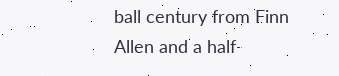ball century from Finn Allen and a half-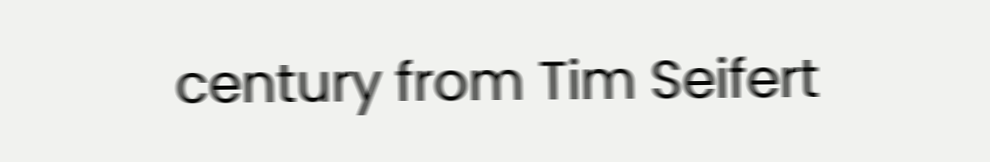century from Tim Seifert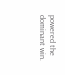powered the dominant win.